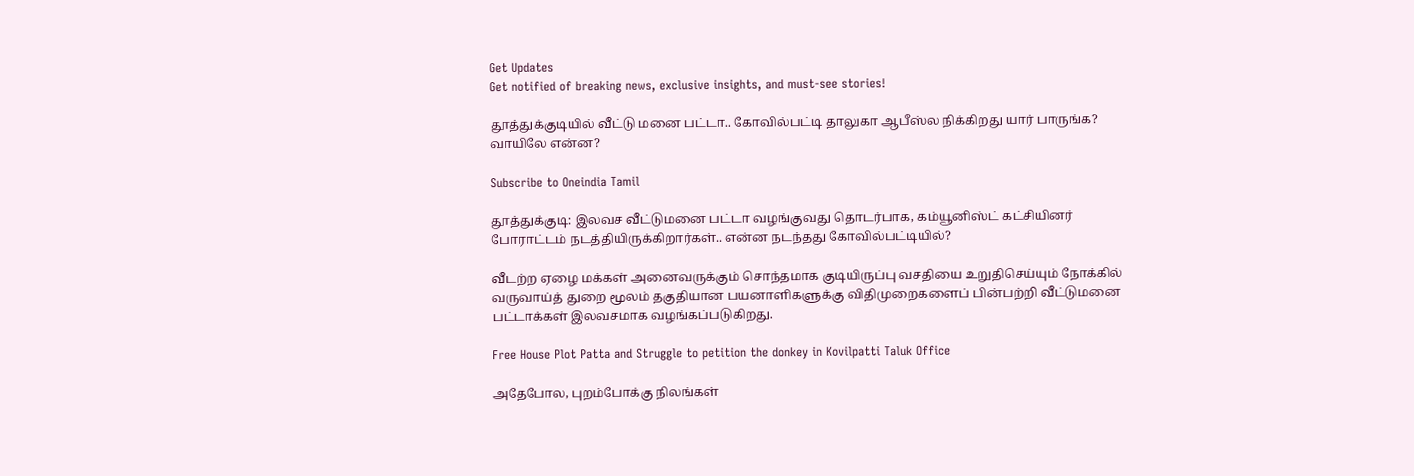Get Updates
Get notified of breaking news, exclusive insights, and must-see stories!

தூத்துக்குடியில் வீட்டு மனை பட்டா.. கோவில்பட்டி தாலுகா ஆபீஸ்ல நிக்கிறது யார் பாருங்க? வாயிலே என்ன?

Subscribe to Oneindia Tamil

தூத்துக்குடி: இலவச வீட்டுமனை பட்டா வழங்குவது தொடர்பாக, கம்யூனிஸ்ட் கட்சியினர் போராட்டம் நடத்தியிருக்கிறார்கள்.. என்ன நடந்தது கோவில்பட்டியில்?

வீடற்ற ஏழை மக்கள் அனைவருக்கும் சொந்தமாக குடியிருப்பு வசதியை உறுதிசெய்யும் நோக்கில் வருவாய்த் துறை மூலம் தகுதியான பயனாளிகளுக்கு விதிமுறைகளைப் பின்பற்றி வீட்டுமனை பட்டாக்கள் இலவசமாக வழங்கப்படுகிறது.

Free House Plot Patta and Struggle to petition the donkey in Kovilpatti Taluk Office

அதேபோல, புறம்போக்கு நிலங்கள்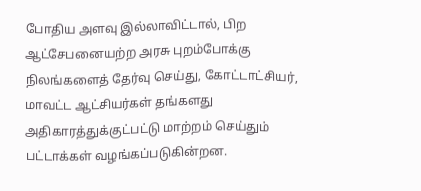போதிய அளவு இல்லாவிட்டால், பிற ஆட்சேபனையற்ற அரசு புறம்போக்கு நிலங்களைத் தேர்வு செய்து, கோட்டாட்சியர், மாவட்ட ஆட்சியர்கள் தங்களது அதிகாரத்துக்குட்பட்டு மாற்றம் செய்தும் பட்டாக்கள் வழங்கப்படுகின்றன.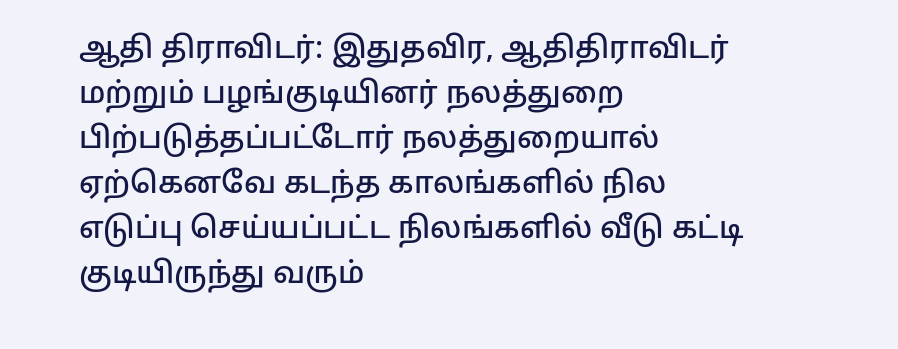ஆதி திராவிடர்: இதுதவிர, ஆதிதிராவிடர் மற்றும் பழங்குடியினர் நலத்துறை பிற்படுத்தப்பட்டோர் நலத்துறையால் ஏற்கெனவே கடந்த காலங்களில் நில எடுப்பு செய்யப்பட்ட நிலங்களில் வீடு கட்டி குடியிருந்து வரும்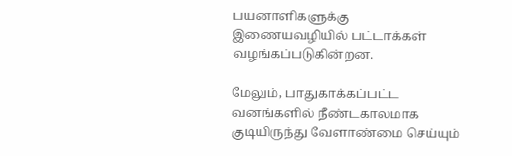பயனாளிகளுக்கு இணையவழியில் பட்டாக்கள் வழங்கப்படுகின்றன.

மேலும், பாதுகாக்கப்பட்ட வனங்களில் நீண்டகாலமாக குடியிருந்து வேளாண்மை செய்யும்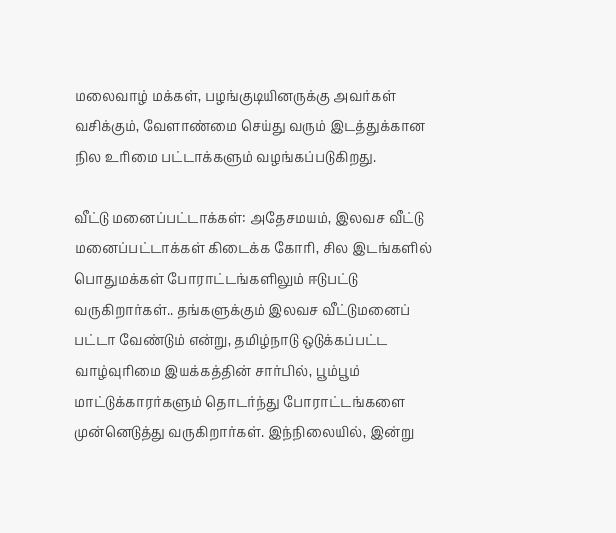மலைவாழ் மக்கள், பழங்குடியினருக்கு அவர்கள் வசிக்கும், வேளாண்மை செய்து வரும் இடத்துக்கான நில உரிமை பட்டாக்களும் வழங்கப்படுகிறது.

வீட்டு மனைப்பட்டாக்கள்: அதேசமயம், இலவச வீட்டு மனைப்பட்டாக்கள் கிடைக்க கோரி, சில இடங்களில் பொதுமக்கள் போராட்டங்களிலும் ஈடுபட்டு வருகிறார்கள்.. தங்களுக்கும் இலவச வீட்டுமனைப் பட்டா வேண்டும் என்று, தமிழ்நாடு ஒடுக்கப்பட்ட வாழ்வுரிமை இயக்கத்தின் சார்பில், பூம்பூம் மாட்டுக்காரர்களும் தொடர்ந்து போராட்டங்களை முன்னெடுத்து வருகிறார்கள். இந்நிலையில், இன்று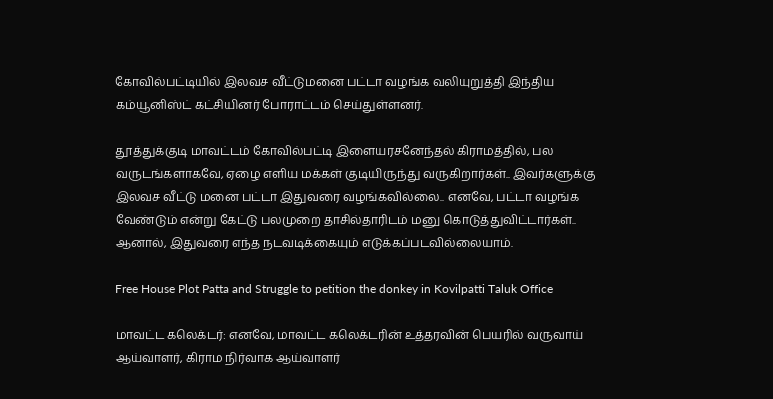கோவில்பட்டியில் இலவச வீட்டுமனை பட்டா வழங்க வலியுறுத்தி இந்திய கம்யூனிஸ்ட் கட்சியினர் போராட்டம் செய்துள்ளனர்.

தூத்துக்குடி மாவட்டம் கோவில்பட்டி இளையரசனேந்தல் கிராமத்தில், பல வருடங்களாகவே, ஏழை எளிய மக்கள் குடியிருந்து வருகிறார்கள்.. இவர்களுக்கு இலவச வீட்டு மனை பட்டா இதுவரை வழங்கவில்லை.. எனவே, பட்டா வழங்க வேண்டும் என்று கேட்டு பலமுறை தாசில்தாரிடம் மனு கொடுத்துவிட்டார்கள்.. ஆனால், இதுவரை எந்த நடவடிக்கையும் எடுக்கப்படவில்லையாம்.

Free House Plot Patta and Struggle to petition the donkey in Kovilpatti Taluk Office

மாவட்ட கலெக்டர்: எனவே, மாவட்ட கலெக்டரின் உத்தரவின் பெயரில் வருவாய் ஆய்வாளர், கிராம நிர்வாக ஆய்வாளர்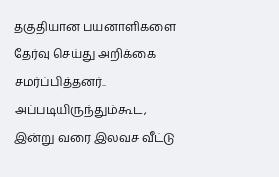தகுதியான பயனாளிகளை தேர்வு செய்து அறிக்கை சமர்ப்பித்தனர்.. அப்படியிருந்தும்கூட, இன்று வரை இலவச வீட்டு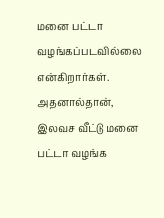மனை பட்டா வழங்கப்படவில்லை என்கிறார்கள். அதனால்தான், இலவச வீட்டு மனை பட்டா வழங்க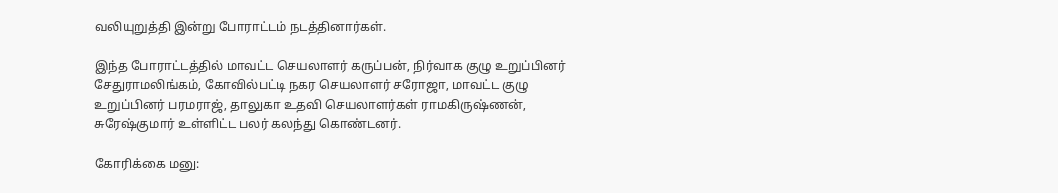வலியுறுத்தி இன்று போராட்டம் நடத்தினார்கள்.

இந்த போராட்டத்தில் மாவட்ட செயலாளர் கருப்பன், நிர்வாக குழு உறுப்பினர் சேதுராமலிங்கம், கோவில்பட்டி நகர செயலாளர் சரோஜா, மாவட்ட குழு உறுப்பினர் பரமராஜ், தாலுகா உதவி செயலாளர்கள் ராமகிருஷ்ணன், சுரேஷ்குமார் உள்ளிட்ட பலர் கலந்து கொண்டனர்.

கோரிக்கை மனு: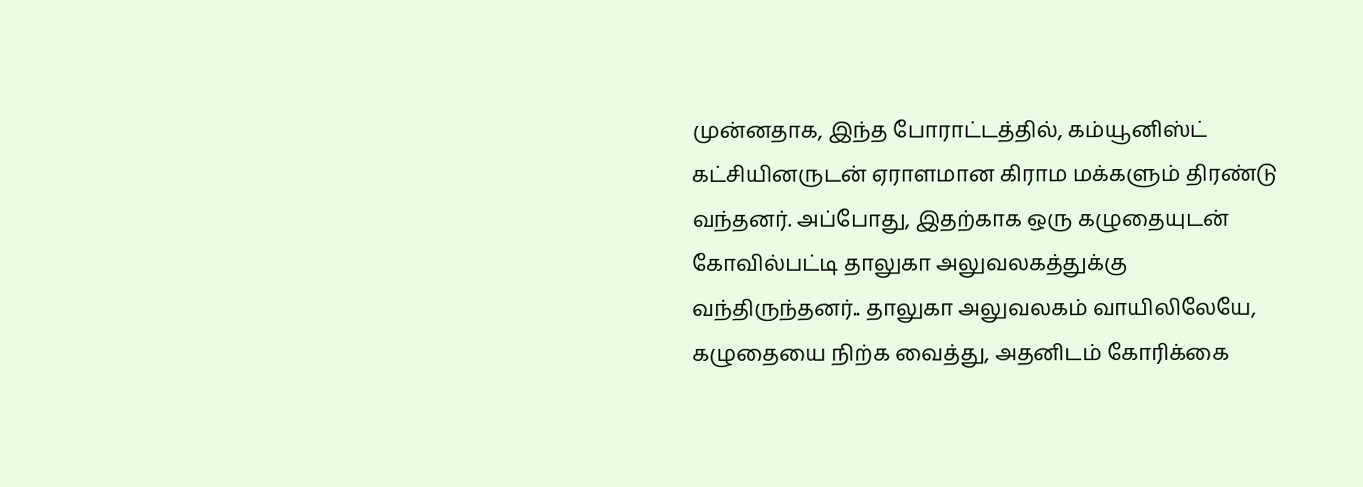முன்னதாக, இந்த போராட்டத்தில், கம்யூனிஸ்ட் கட்சியினருடன் ஏராளமான கிராம மக்களும் திரண்டு வந்தனர். அப்போது, இதற்காக ஒரு கழுதையுடன் கோவில்பட்டி தாலுகா அலுவலகத்துக்கு வந்திருந்தனர்.. தாலுகா அலுவலகம் வாயிலிலேயே, கழுதையை நிற்க வைத்து, அதனிடம் கோரிக்கை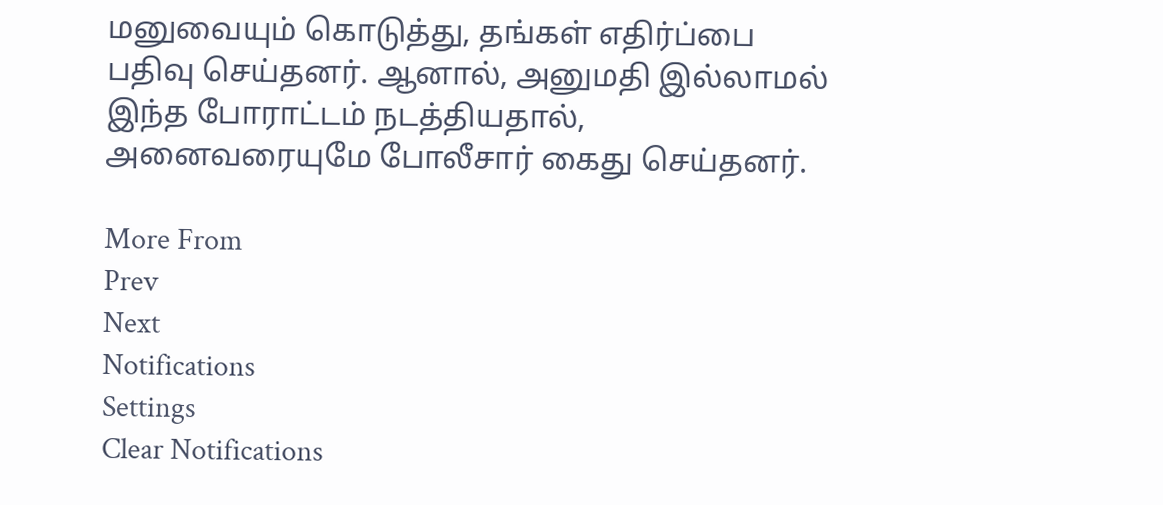மனுவையும் கொடுத்து, தங்கள் எதிர்ப்பை பதிவு செய்தனர். ஆனால், அனுமதி இல்லாமல் இந்த போராட்டம் நடத்தியதால், அனைவரையுமே போலீசார் கைது செய்தனர்.

More From
Prev
Next
Notifications
Settings
Clear Notifications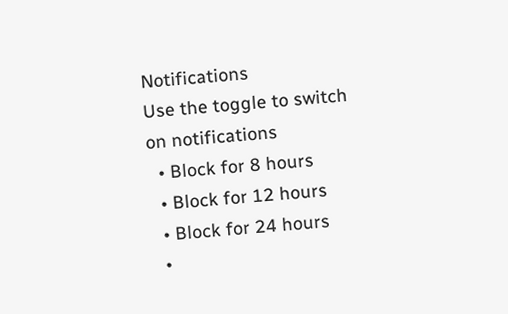Notifications
Use the toggle to switch on notifications
  • Block for 8 hours
  • Block for 12 hours
  • Block for 24 hours
  •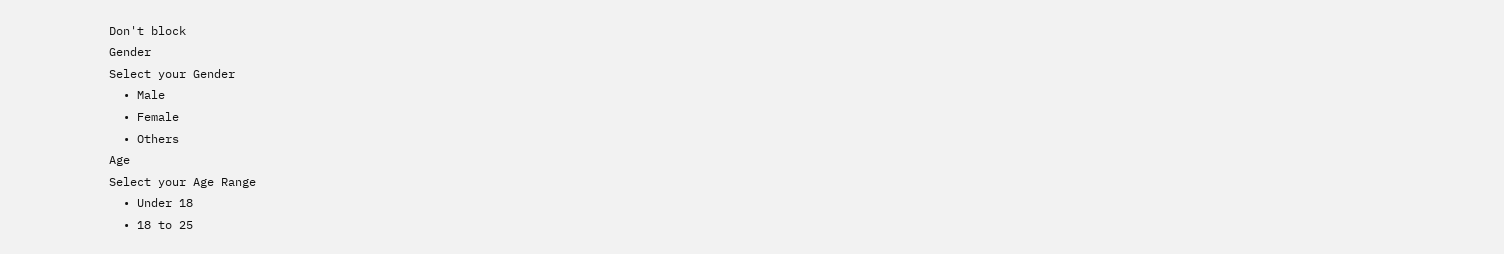Don't block
Gender
Select your Gender
  • Male
  • Female
  • Others
Age
Select your Age Range
  • Under 18
  • 18 to 25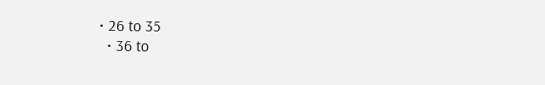• 26 to 35
  • 36 to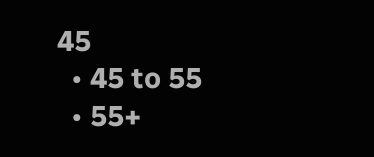45
  • 45 to 55
  • 55+